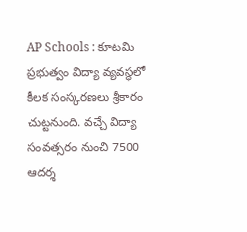AP Schools : కూటమి ప్రభుత్వం విద్యా వ్యవస్థలో కీలక సంస్కరణలు శ్రీకారం చుట్టనుంది. వచ్చే విద్యా సంవత్సరం నుంచి 7500 ఆదర్శ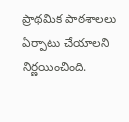ప్రాథమిక పాఠశాలలు ఏర్పాటు చేయాలని నిర్ణయించింది.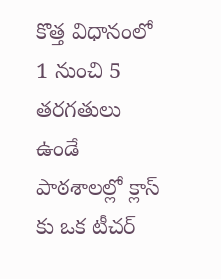కొత్త విధానంలో 1 నుంచి 5 తరగతులు ఉండే పాఠశాలల్లో క్లాస్ కు ఒక టీచర్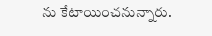ను కేటాయించనున్నారు.